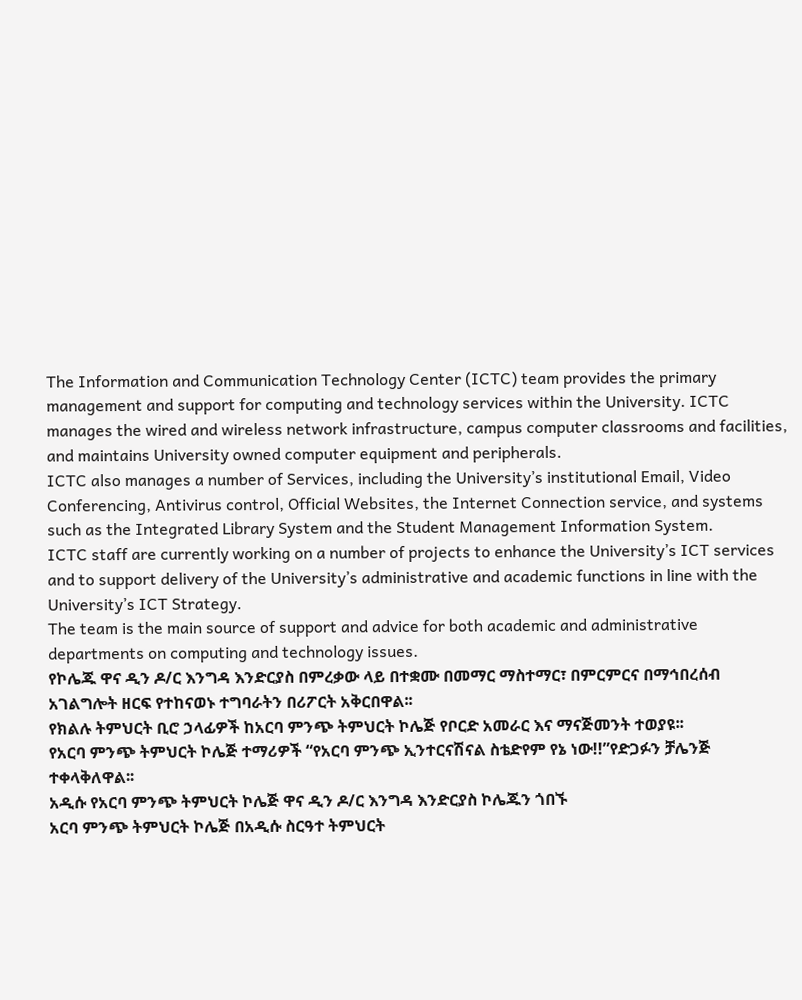The Information and Communication Technology Center (ICTC) team provides the primary management and support for computing and technology services within the University. ICTC manages the wired and wireless network infrastructure, campus computer classrooms and facilities, and maintains University owned computer equipment and peripherals.
ICTC also manages a number of Services, including the University’s institutional Email, Video Conferencing, Antivirus control, Official Websites, the Internet Connection service, and systems such as the Integrated Library System and the Student Management Information System.
ICTC staff are currently working on a number of projects to enhance the University’s ICT services and to support delivery of the University’s administrative and academic functions in line with the University’s ICT Strategy.
The team is the main source of support and advice for both academic and administrative departments on computing and technology issues.
የኮሌጁ ዋና ዲን ዶ/ር እንግዳ እንድርያስ በምረቃው ላይ በተቋሙ በመማር ማስተማር፣ በምርምርና በማኅበረሰብ አገልግሎት ዘርፍ የተከናወኑ ተግባራትን በሪፖርት አቅርበዋል፡፡
የክልሉ ትምህርት ቢሮ ኃላፊዎች ከአርባ ምንጭ ትምህርት ኮሌጅ የቦርድ አመራር እና ማናጅመንት ተወያዩ፡፡
የአርባ ምንጭ ትምህርት ኮሌጅ ተማሪዎች “የአርባ ምንጭ ኢንተርናሽናል ስቴድየም የኔ ነው!!”የድጋፉን ቻሌንጅ ተቀላቅለዋል፡፡
አዲሱ የአርባ ምንጭ ትምህርት ኮሌጅ ዋና ዲን ዶ/ር እንግዳ እንድርያስ ኮሌጁን ጎበኙ
አርባ ምንጭ ትምህርት ኮሌጅ በአዲሱ ስርዓተ ትምህርት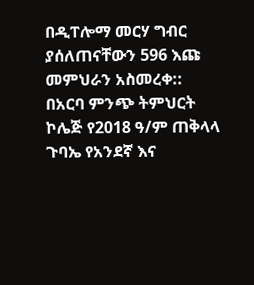በዲፐሎማ መርሃ ግብር ያሰለጠናቸውን 596 እጩ መምህራን አስመረቀ::
በአርባ ምንጭ ትምህርት ኮሌጅ የ2018 ዓ/ም ጠቅላላ ጉባኤ የአንደኛ እና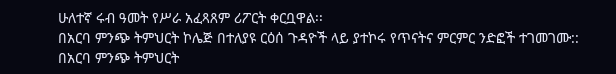ሁለተኛ ሩብ ዓመት የሥራ አፈጻጸም ሪፖርት ቀርቧዋል፡፡
በአርባ ምንጭ ትምህርት ኮሌጅ በተለያዩ ርዕሰ ጉዳዮች ላይ ያተኮሩ የጥናትና ምርምር ንድፎች ተገመገሙ::
በአርባ ምንጭ ትምህርት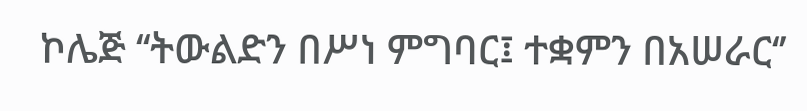ኮሌጅ ‘‘ትውልድን በሥነ ምግባር፤ ተቋምን በአሠራር‘’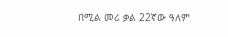በሚል መሪ ቃል 22ኛው ዓለም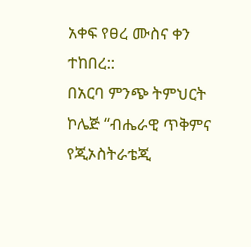አቀፍ የፀረ ሙስና ቀን ተከበረ::
በአርባ ምንጭ ትምህርት ኮሌጅ ‘‘ብሔራዊ ጥቅምና የጂኦስትራቴጂ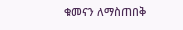ቁመናን ለማስጠበቅ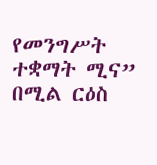የመንግሥት ተቋማት ሚና” በሚል ርዕስ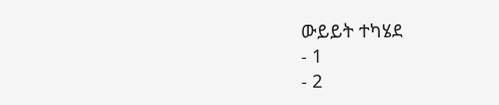ውይይት ተካሄደ
- 1
- 2